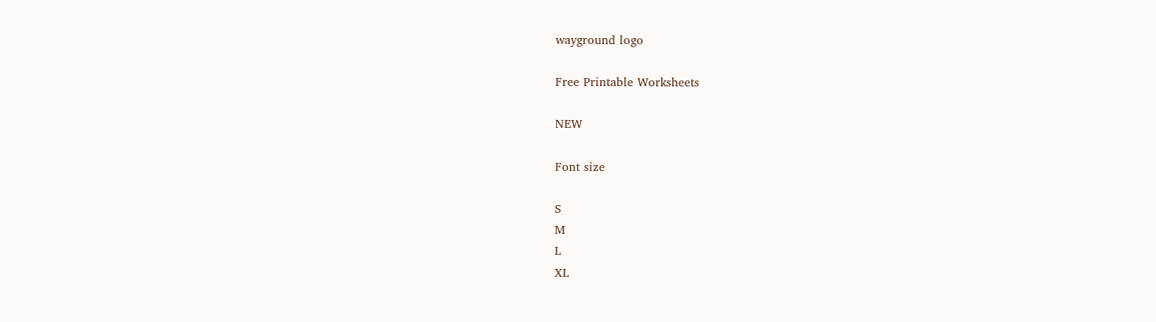wayground logo

Free Printable Worksheets

NEW

Font size

S
M
L
XL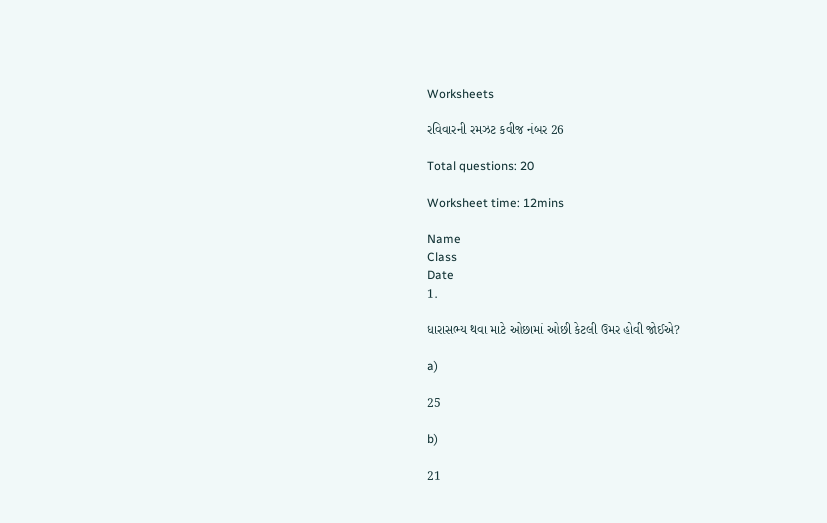Worksheets

રવિવારની રમઝટ કવીજ નંબર 26

Total questions: 20

Worksheet time: 12mins

Name
Class
Date
1.

ધારાસભ્ય થવા માટે ઓછામાં ઓછી કેટલી ઉમર હોવી જોઈએ?

a)

25

b)

21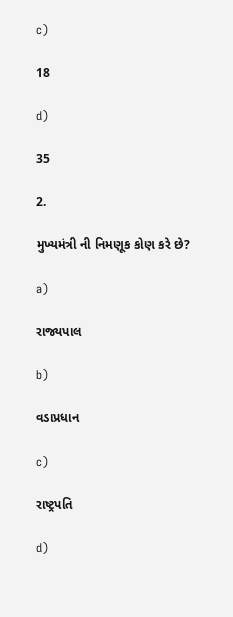c)

18

d)

35

2.

મુખ્યમંત્રી ની નિમણૂક કોણ કરે છે?

a)

રાજ્યપાલ

b)

વડાપ્રધાન

c)

રાષ્ટ્રપતિ

d)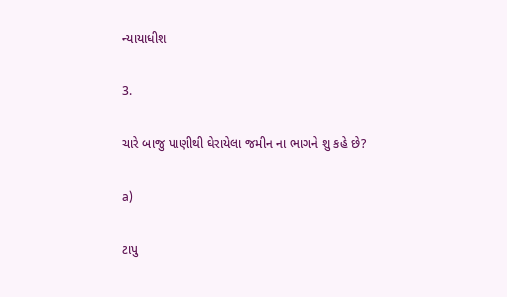ન્યાયાધીશ

3.

ચારે બાજુ પાણીથી ઘેરાયેલા જમીન ના ભાગને શુ કહે છે?

a)

ટાપુ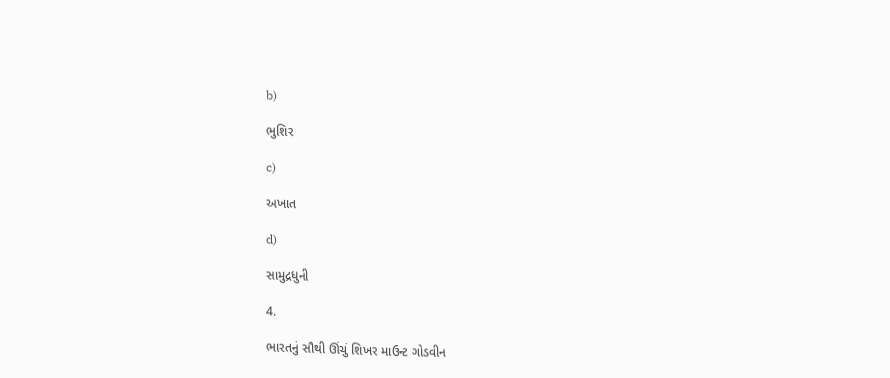b)

ભુશિર

c)

અખાત

d)

સામુદ્રધુની

4.

ભારતનું સૌથી ઊંચું શિખર માઉન્ટ ગોડવીન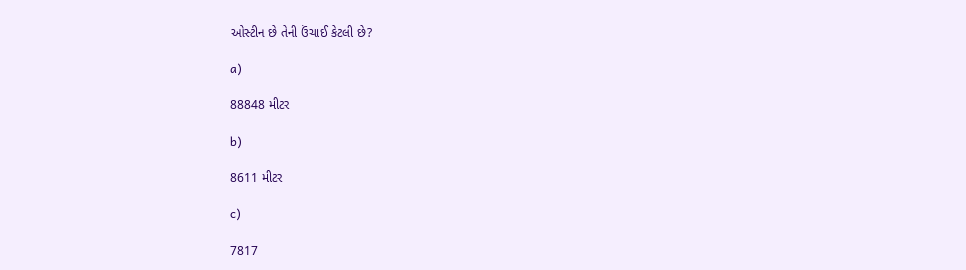ઓસ્ટીન છે તેની ઉંચાઈ કેટલી છે?

a)

88848 મીટર

b)

8611 મીટર

c)

7817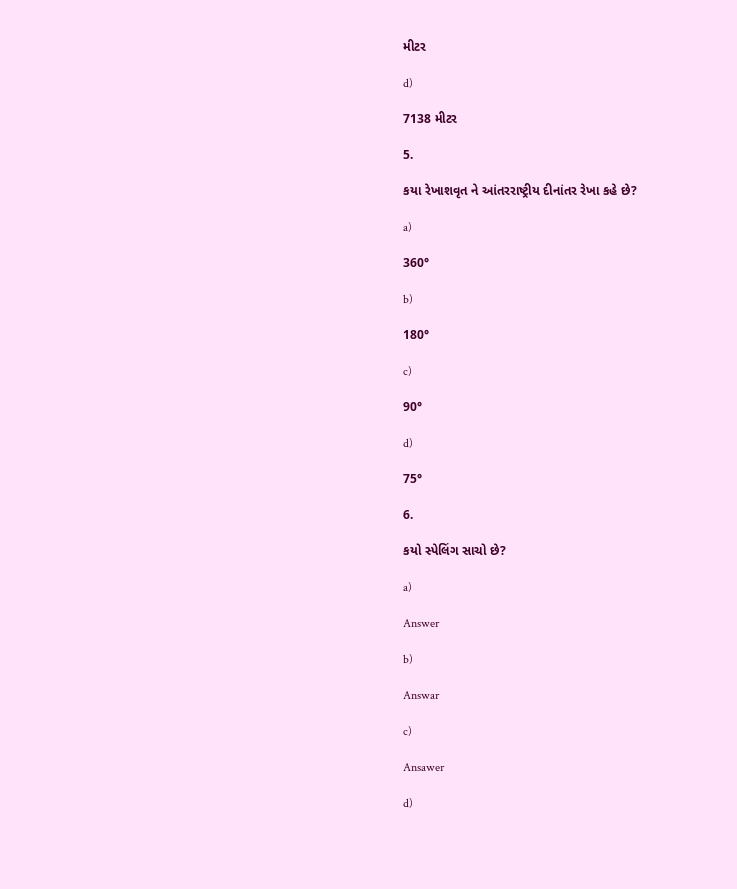મીટર

d)

7138 મીટર

5.

કયા રેખાશવૃત ને આંતરરાષ્ટ્રીય દીનાંતર રેખા કહે છે?

a)

360°

b)

180°

c)

90°

d)

75°

6.

કયો સ્પેલિંગ સાચો છે?

a)

Answer

b)

Answar

c)

Ansawer

d)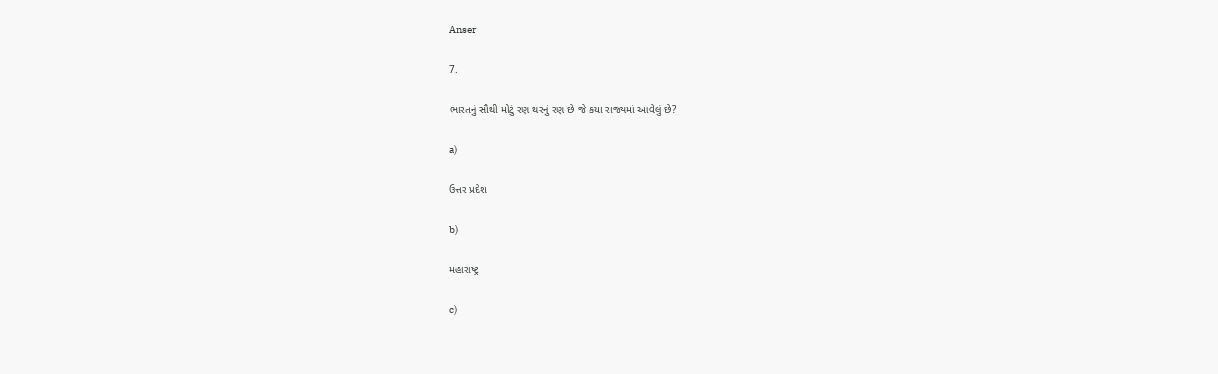Anser

7.

ભારતનું સૌથી મોટું રણ થરનું રણ છે જે કયા રાજ્યમાં આવેલું છે?

a)

ઉત્તર પ્રદેશ

b)

મહારાષ્ટ્ર

c)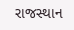રાજસ્થાન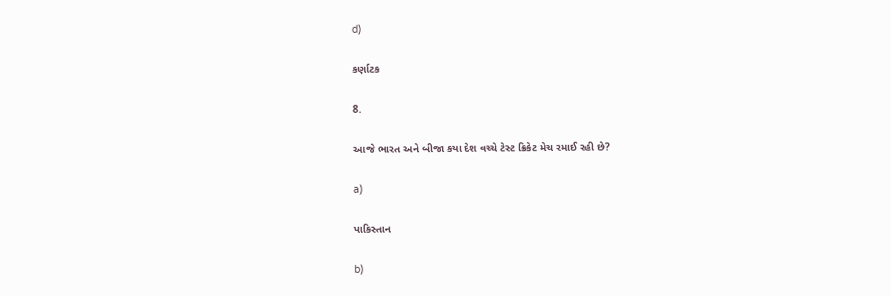d)

કર્ણાટક

8.

આજે ભારત અને બીજા કયા દેશ વચ્ચે ટેસ્ટ ક્રિકેટ મેચ રમાઈ રહી છે?

a)

પાકિસ્તાન

b)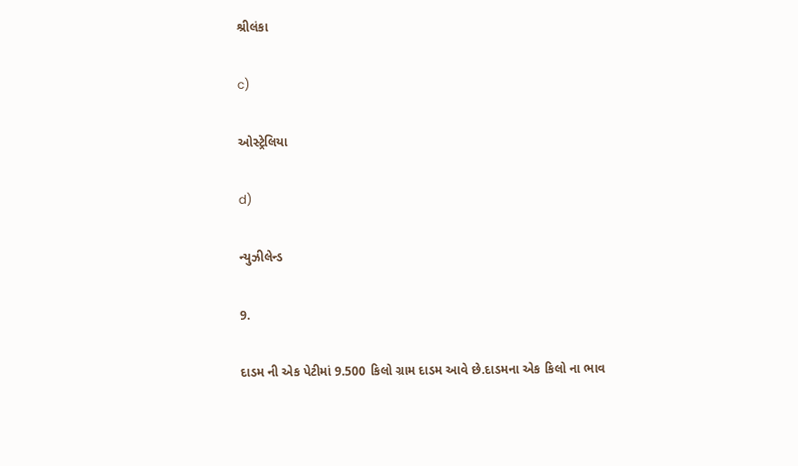શ્રીલંકા

c)

ઓસ્ટ્રેલિયા

d)

ન્યુઝીલેન્ડ

9.

દાડમ ની એક પેટીમાં 9.500 કિલો ગ્રામ દાડમ આવે છે.દાડમના એક કિલો ના ભાવ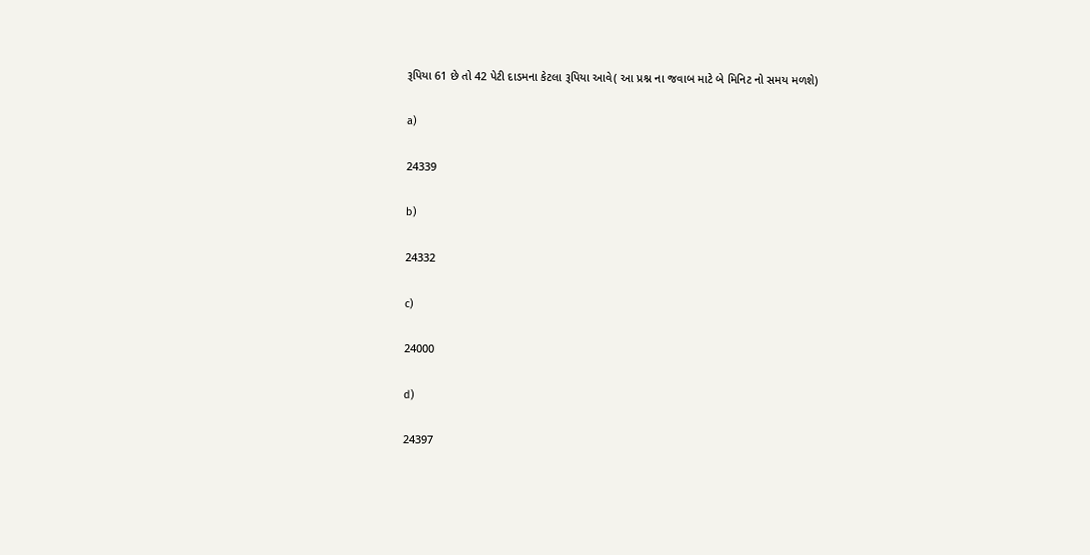રૂપિયા 61 છે તો 42 પેટી દાડમના કેટલા રૂપિયા આવે( આ પ્રશ્ન ના જવાબ માટે બે મિનિટ નો સમય મળશે)

a)

24339

b)

24332

c)

24000

d)

24397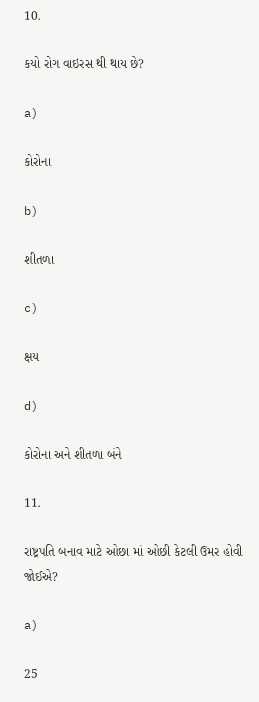10.

કયો રોગ વાઇરસ થી થાય છે?

a)

કોરોના

b)

શીતળા

c)

ક્ષય

d)

કોરોના અને શીતળા બંને

11.

રાષ્ટ્રપતિ બનાવ માટે ઓછા માં ઓછી કેટલી ઉમર હોવી જોઈએ?

a)

25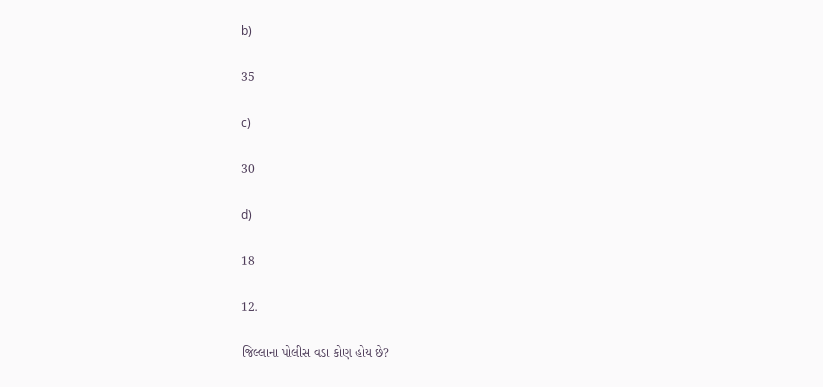b)

35

c)

30

d)

18

12.

જિલ્લાના પોલીસ વડા કોણ હોય છે?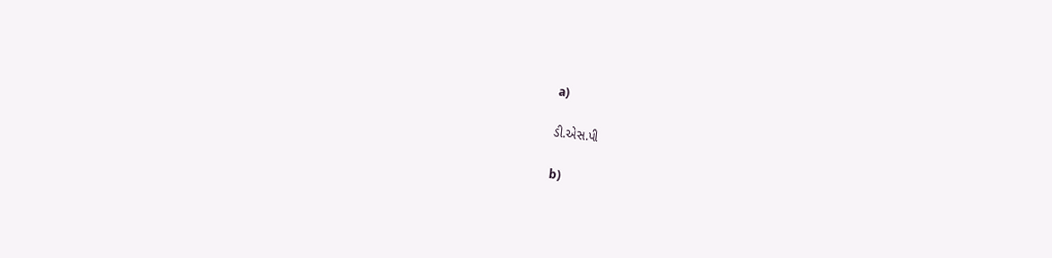a)

ડી.એસ.પી

b)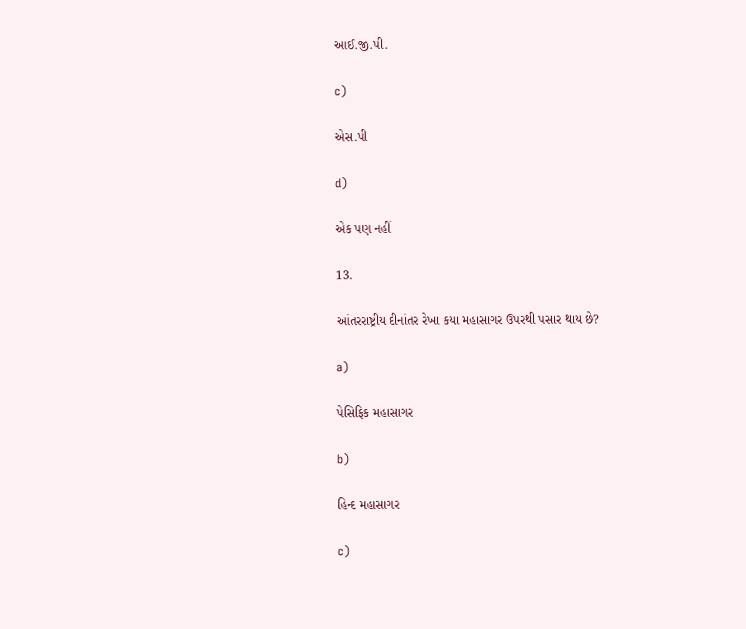આઈ.જી.પી.

c)

એસ.પી

d)

એક પણ નહીં

13.

આંતરરાષ્ટ્રીય દીનાંતર રેખા કયા મહાસાગર ઉપરથી પસાર થાય છે?

a)

પેસિફિક મહાસાગર

b)

હિન્દ મહાસાગર

c)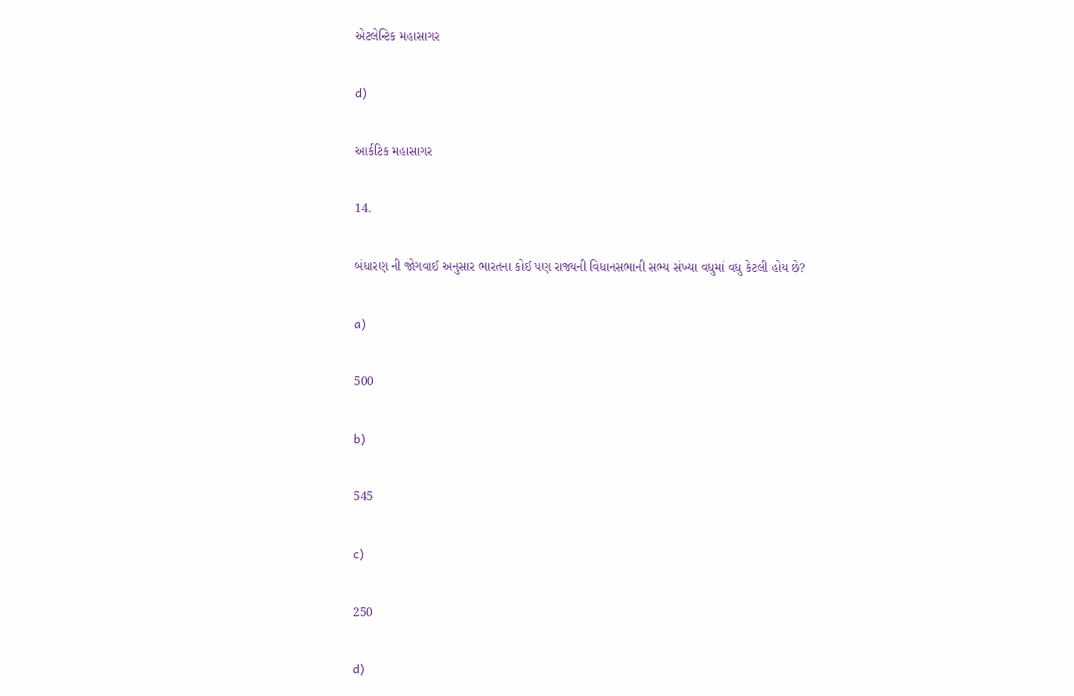એટલેન્ટિક મહાસાગર

d)

આર્કટિક મહાસાગર

14.

બંધારણ ની જોગવાઈ અનુસાર ભારતના કોઈ પણ રાજ્યની વિધાનસભાની સભ્ય સંખ્યા વધુમાં વધુ કેટલી હોય છે?

a)

500

b)

545

c)

250

d)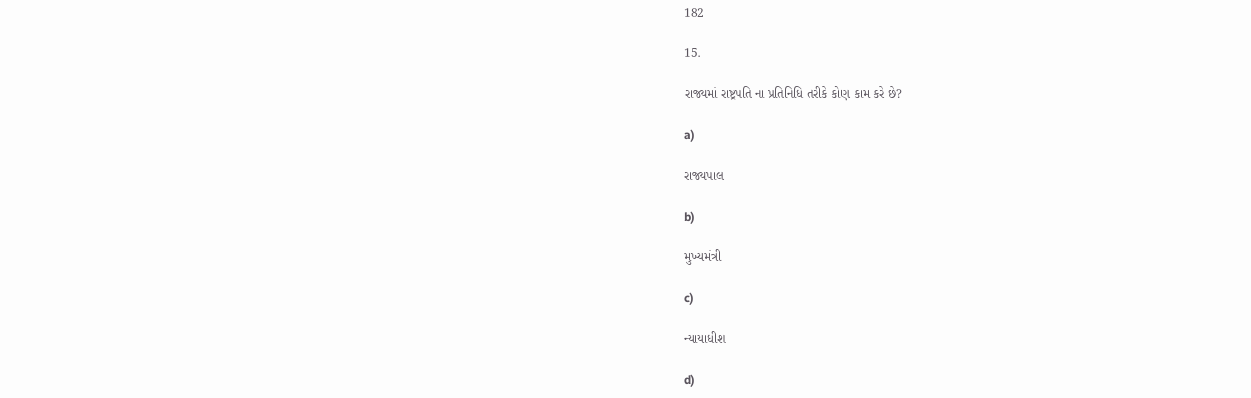182

15.

રાજ્યમાં રાષ્ટ્રપતિ ના પ્રતિનિધિ તરીકે કોણ કામ કરે છે?

a)

રાજ્યપાલ

b)

મુખ્યમંત્રી

c)

ન્યાયાધીશ

d)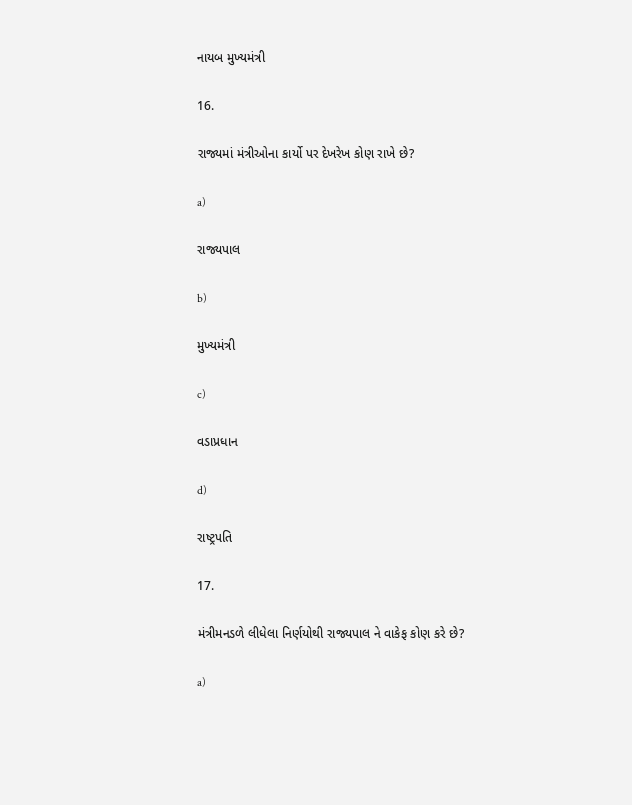નાયબ મુખ્યમંત્રી

16.

રાજ્યમાં મંત્રીઓના કાર્યો પર દેખરેખ કોણ રાખે છે?

a)

રાજ્યપાલ

b)

મુખ્યમંત્રી

c)

વડાપ્રધાન

d)

રાષ્ટ્રપતિ

17.

મંત્રીમનડળે લીધેલા નિર્ણયોથી રાજ્યપાલ ને વાકેફ કોણ કરે છે?

a)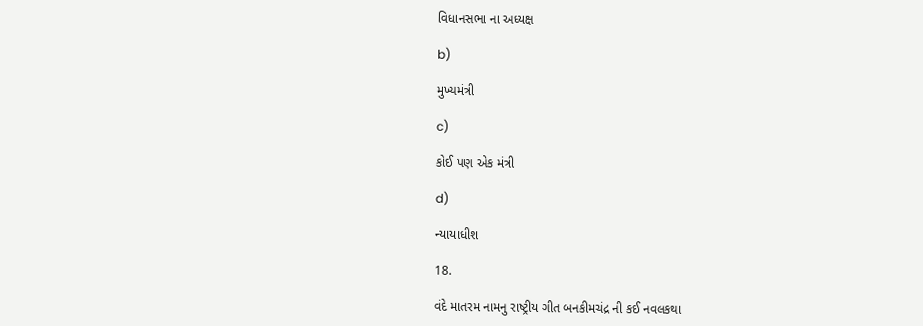વિધાનસભા ના અધ્યક્ષ

b)

મુખ્યમંત્રી

c)

કોઈ પણ એક મંત્રી

d)

ન્યાયાધીશ

18.

વંદે માતરમ નામનુ રાષ્ટ્રીય ગીત બનકીમચંદ્ર ની કઈ નવલકથા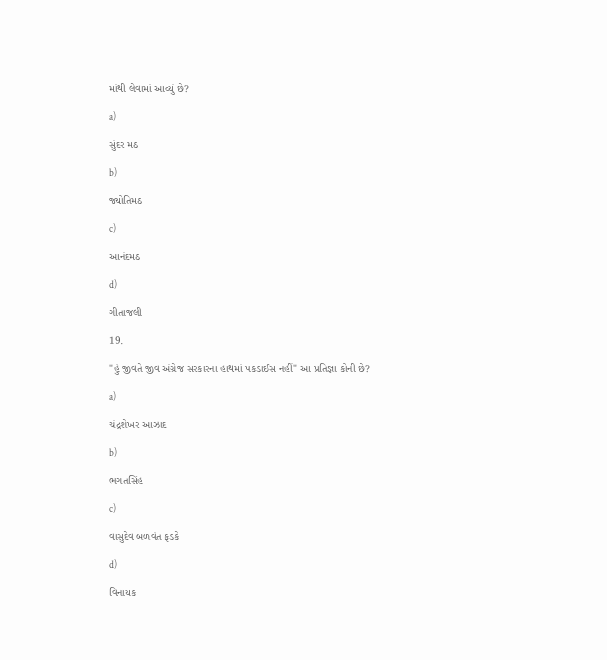માંથી લેવામાં આવ્યું છે?

a)

સુંદર મઠ

b)

જ્યોતિમઠ

c)

આનંદમઠ

d)

ગીતાજલી

19.

"હું જીવતે જીવ અંગ્રેજ સરકારના હાથમાં પકડાઈસ નહીં" આ પ્રતિજ્ઞા કોની છે?

a)

ચંદ્રશેખર આઝાદ

b)

ભગતસિંહ

c)

વાસુદેવ બળવંત ફડકે

d)

વિનાયક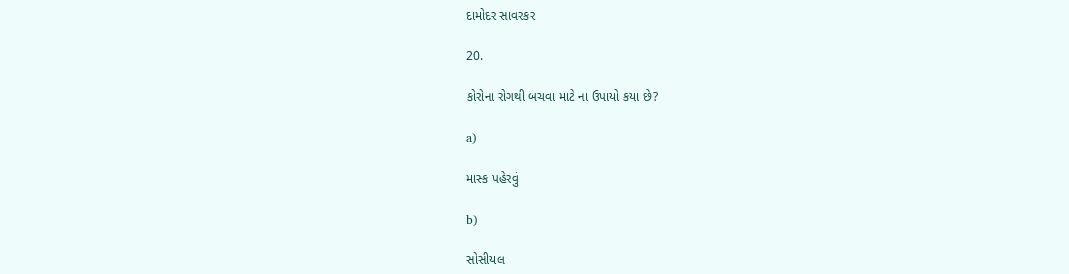દામોદર સાવરકર

20.

કોરોના રોગથી બચવા માટે ના ઉપાયો કયા છે?

a)

માસ્ક પહેરવું

b)

સોસીયલ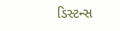ડિસ્ટન્સ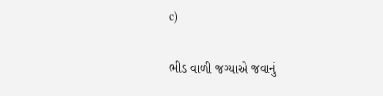c)

ભીડ વાળી જગ્યાએ જવાનું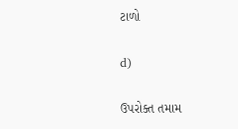ટાળો

d)

ઉપરોક્ત તમામ